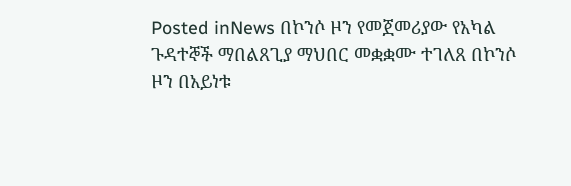Posted inNews በኮንሶ ዞን የመጀመሪያው የአካል ጉዳተኞች ማበልጸጊያ ማህበር መቋቋሙ ተገለጸ በኮንሶ ዞን በአይነቱ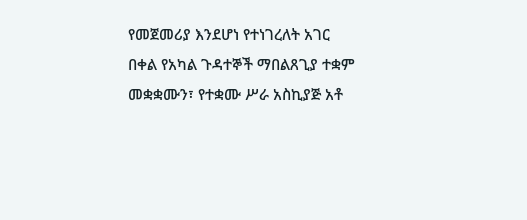የመጀመሪያ እንደሆነ የተነገረለት አገር በቀል የአካል ጉዳተኞች ማበልጸጊያ ተቋም መቋቋሙን፣ የተቋሙ ሥራ አስኪያጅ አቶ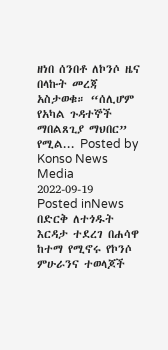ዘነበ ሰንበቶ ለኮንሶ ዜና በላኩት መረጃ አስታወቁ። “ሰሊሆም የአካል ጉዳተኞች ማበልጸጊያ ማህበር” የሚል... Posted by Konso News Media 2022-09-19
Posted inNews በድርቅ ለተጎዱት እርዳታ ተደረገ በሐሳዋ ከተማ የሚኖሩ የኮንሶ ምሁራንና ተወላጆች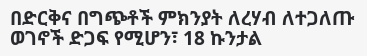በድርቅና በግጭቶች ምክንያት ለረሃብ ለተጋለጡ ወገኖች ድጋፍ የሚሆን፣ 18 ኩንታል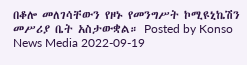በቆሎ መለገሳቸውን የዞኑ የመንግሥት ኮሚዩኒኬሽን መሥሪያ ቤት አስታውቋል። Posted by Konso News Media 2022-09-19